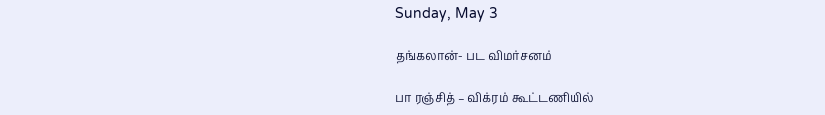Sunday, May 3

தங்கலான்- பட விமர்சனம்

பா ரஞ்சித் – விக்ரம் கூட்டணியில்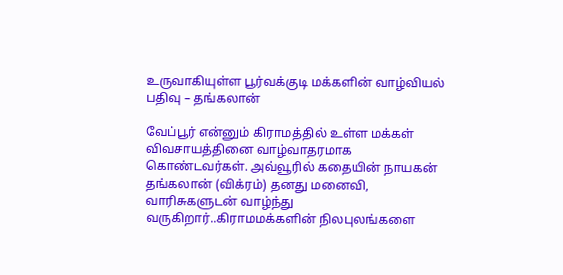உருவாகியுள்ள பூர்வக்குடி மக்களின் வாழ்வியல் பதிவு – தங்கலான்

வேப்பூர் என்னும் கிராமத்தில் உள்ள மக்கள் விவசாயத்தினை வாழ்வாதரமாக கொண்டவர்கள். அவ்வூரில் கதையின் நாயகன் தங்கலான் (விக்ரம்) தனது மனைவி, வாரிசுகளுடன் வாழ்ந்து வருகிறார்..கிராமமக்களின் நிலபுலங்களை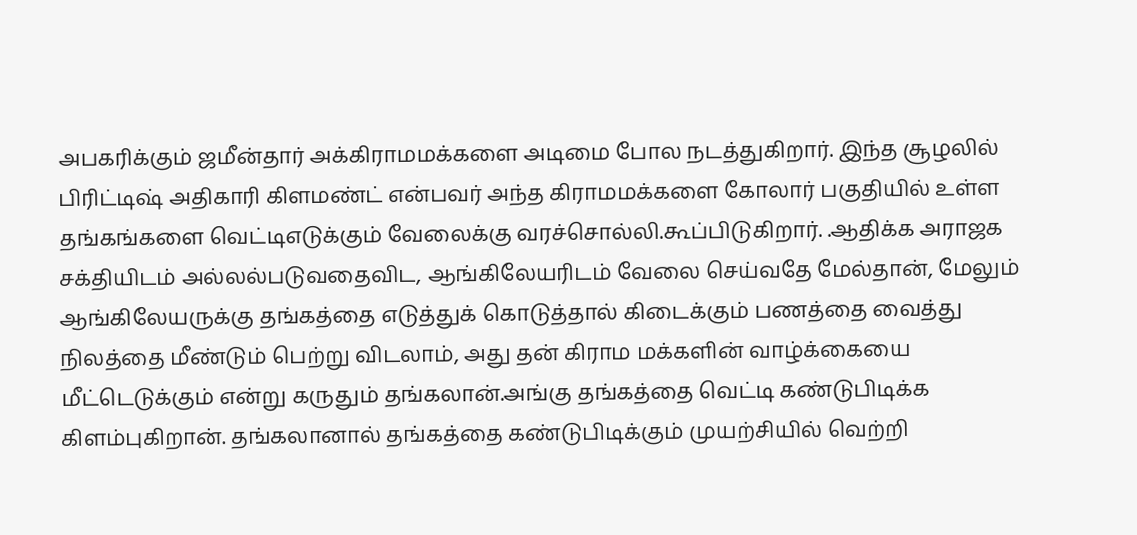அபகரிக்கும் ஜமீன்தார் அக்கிராமமக்களை அடிமை போல நடத்துகிறார். இந்த சூழலில் பிரிட்டிஷ் அதிகாரி கிளமண்ட் என்பவர் அந்த கிராமமக்களை கோலார் பகுதியில் உள்ள தங்கங்களை வெட்டிஎடுக்கும் வேலைக்கு வரச்சொல்லி.கூப்பிடுகிறார். .ஆதிக்க அராஜக சக்தியிடம் அல்லல்படுவதைவிட, ஆங்கிலேயரிடம் வேலை செய்வதே மேல்தான், மேலும் ஆங்கிலேயருக்கு தங்கத்தை எடுத்துக் கொடுத்தால் கிடைக்கும் பணத்தை வைத்து நிலத்தை மீண்டும் பெற்று விடலாம், அது தன் கிராம மக்களின் வாழ்க்கையை மீட்டெடுக்கும் என்று கருதும் தங்கலான்.அங்கு தங்கத்தை வெட்டி கண்டுபிடிக்க கிளம்புகிறான். தங்கலானால் தங்கத்தை கண்டுபிடிக்கும் முயற்சியில் வெற்றி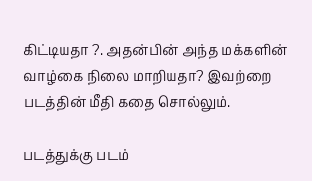கிட்டியதா ?. அதன்பின் அந்த மக்களின் வாழ்கை நிலை மாறியதா? இவற்றை படத்தின் மீதி கதை சொல்லும்.

படத்துக்கு படம்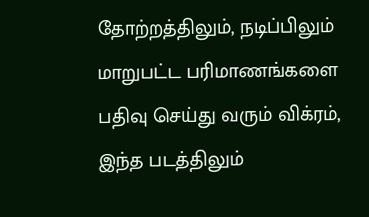தோற்றத்திலும், நடிப்பிலும் மாறுபட்ட பரிமாணங்களை பதிவு செய்து வரும் விக்ரம், இந்த படத்திலும்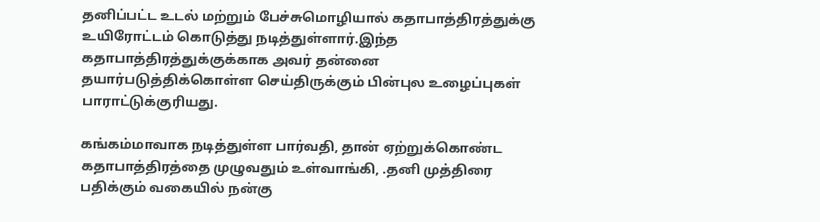தனிப்பட்ட உடல் மற்றும் பேச்சுமொழியால் கதாபாத்திரத்துக்கு உயிரோட்டம் கொடுத்து நடித்துள்ளார்.இந்த கதாபாத்திரத்துக்குக்காக அவர் தன்னை தயார்படுத்திக்கொள்ள செய்திருக்கும் பின்புல உழைப்புகள் பாராட்டுக்குரியது.

கங்கம்மாவாக நடித்துள்ள பார்வதி, தான் ஏற்றுக்கொண்ட கதாபாத்திரத்தை முழுவதும் உள்வாங்கி, .தனி முத்திரை பதிக்கும் வகையில் நன்கு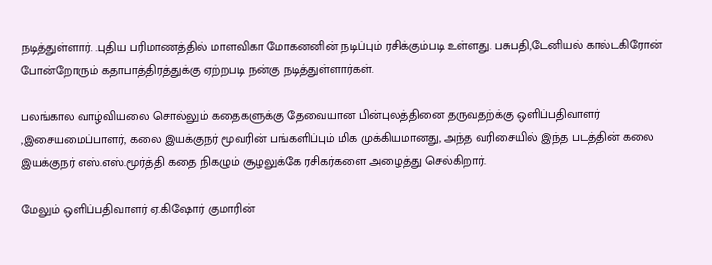நடித்துள்ளார். .புதிய பரிமாணத்தில் மாளவிகா மோகனனின் நடிப்பும் ரசிக்கும்படி உள்ளது. பசுபதி,டேனியல் கால்டகிரோன் போன்றோரும் கதாபாத்திரத்துக்கு ஏற்றபடி நன்கு நடித்துள்ளார்கள்.

பலங்கால வாழ்வியலை சொல்லும் கதைகளுக்கு தேவையான பின்புலத்தினை தருவதற்க்கு ஒளிப்பதிவாளர் ,இசையமைப்பாளர், கலை இயக்குநர் மூவரின் பங்களிப்பும் மிக முக்கியமானது, அந்த வரிசையில் இந்த படத்தின் கலை இயக்குநர் எஸ்.எஸ்.மூர்த்தி கதை நிகழும் சூழலுக்கே ரசிகர்களை அழைத்து செல்கிறார்.

மேலும் ஒளிப்பதிவாளர் ஏ.கிஷோர் குமாரின்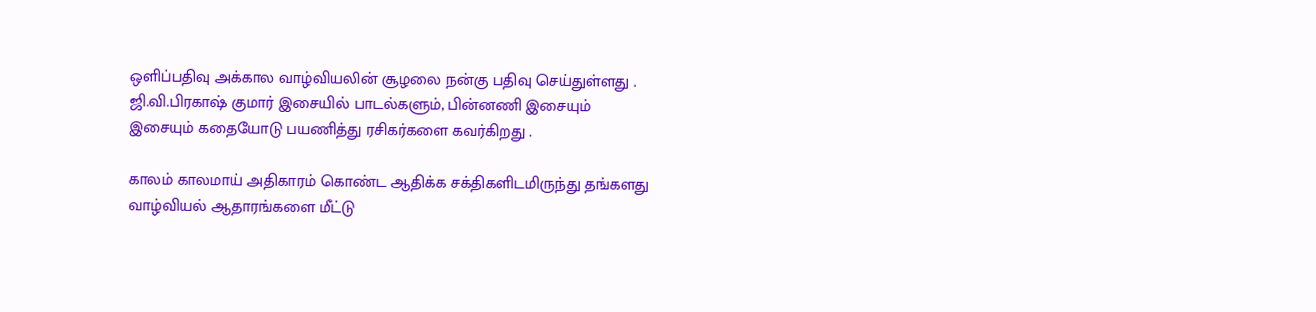ஒளிப்பதிவு அக்கால வாழ்வியலின் சூழலை நன்கு பதிவு செய்துள்ளது . ஜி.வி.பிரகாஷ் குமார் இசையில் பாடல்களும், பின்னணி இசையும் இசையும் கதையோடு பயணித்து ரசிகர்களை கவர்கிறது .

காலம் காலமாய் அதிகாரம் கொண்ட ஆதிக்க சக்திகளிடமிருந்து தங்களது வாழ்வியல் ஆதாரங்களை மீட்டு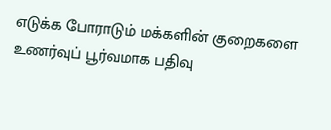எடுக்க போராடும் மக்களின் குறைகளை உணர்வுப் பூர்வமாக பதிவு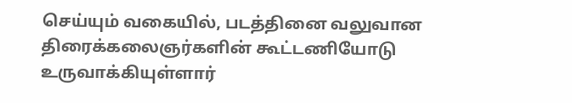செய்யும் வகையில், படத்தினை வலுவான திரைக்கலைஞர்களின் கூட்டணியோடு உருவாக்கியுள்ளார்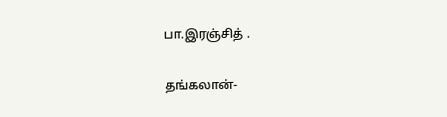பா.இரஞ்சித் .

தங்கலான்-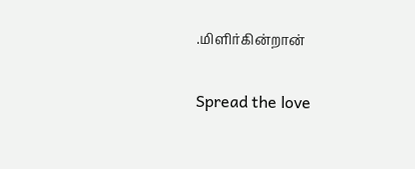.மிளிர்கின்றான்

Spread the love